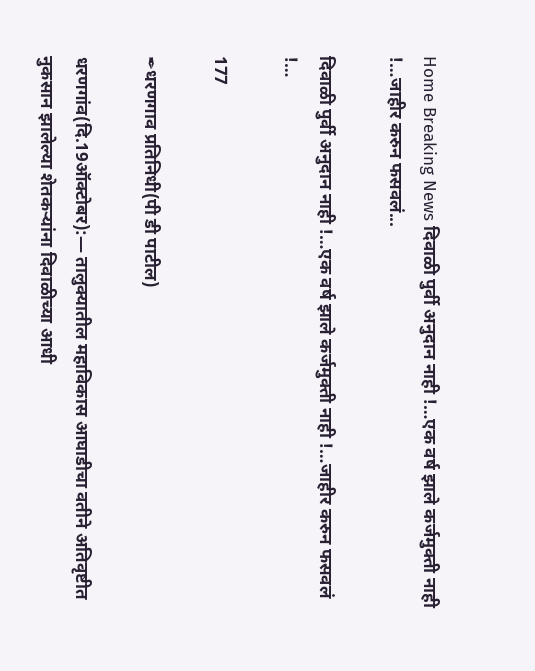Home Breaking News दिवाळी पुर्वी अनुदान नाही !…एक वर्ष झाले कर्जमुक्ती नाही !…जाहीर करुन फसवलं...

दिवाळी पुर्वी अनुदान नाही !…एक वर्ष झाले कर्जमुक्ती नाही !…जाहीर करुन फसवलं !…

177

✒धरणगाव प्रतिनिधी(पी डी पाटील)

धरणगांव(दि.19ऑक्टोबर):— तालुक्यातील महाविकास आघाडीचा वतीने अतिवृष्टीत नुकसान झालेल्या शेतकऱ्यांना दिवाळीच्या आधी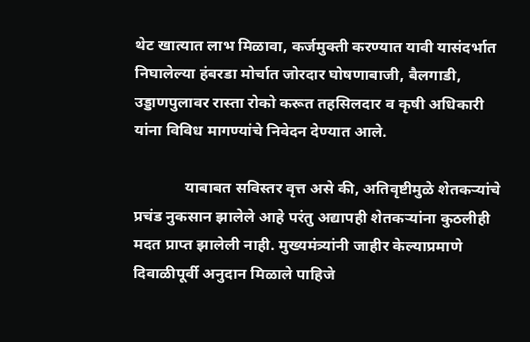थेट खात्यात लाभ मिळावा, कर्जमुक्ती करण्यात यावी यासंदर्भात निघालेल्या हंबरडा मोर्चात जोरदार घोषणाबाजी, बैलगाडी, उड्डाणपुलावर रास्ता रोको करूत तहसिलदार व कृषी अधिकारी यांना विविध मागण्यांचे निवेदन देण्यात आले.

             याबाबत सविस्तर वृत्त असे की, अतिवृष्टीमुळे शेतकऱ्यांचे प्रचंड नुकसान झालेले आहे परंतु अद्यापही शेतकऱ्यांना कुठलीही मदत प्राप्त झालेली नाही. मुख्यमंत्र्यांनी जाहीर केल्याप्रमाणे दिवाळीपूर्वी अनुदान मिळाले पाहिजे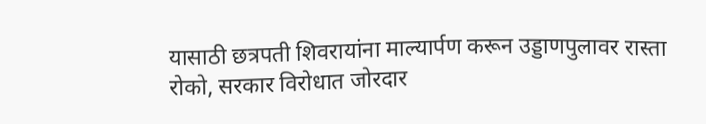यासाठी छत्रपती शिवरायांना माल्यार्पण करून उड्डाणपुलावर रास्ता रोको, सरकार विरोधात जोरदार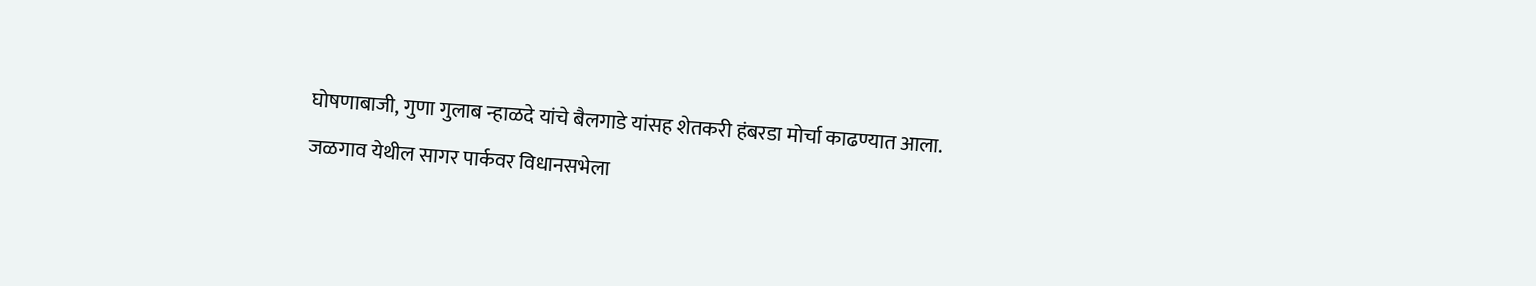घोषणाबाजी, गुणा गुलाब न्हाळदे यांचे बैलगाडे यांसह शेतकरी हंबरडा मोर्चा काढण्यात आला. जळगाव येथील सागर पार्कवर विधानसभेला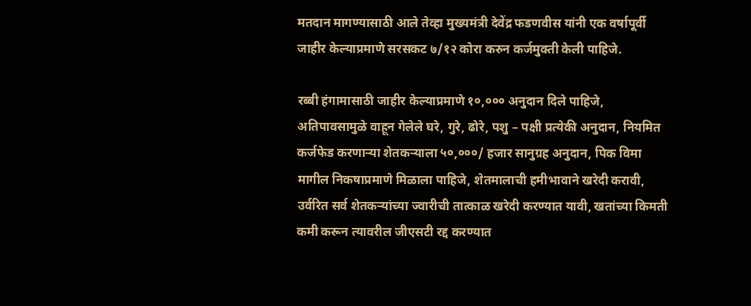मतदान मागण्यासाठी आले तेव्हा मुख्यमंत्री देवेंद्र फडणवीस यांनी एक वर्षापूर्वी जाहीर केल्याप्रमाणे सरसकट ७/१२ कोरा करुन कर्जमुक्ती केली पाहिजे.

रब्बी हंगामासाठी जाहीर केल्याप्रमाणे १०,००० अनुदान दिले पाहिजे, अतिपावसामुळे वाहून गेलेले घरे, गुरे, ढोरे, पशु – पक्षी प्रत्येकी अनुदान, नियमित कर्जफेड करणाऱ्या शेतकऱ्याला ५०,०००/ हजार सानुग्रह अनुदान, पिक विमा मागील निकषाप्रमाणे मिळाला पाहिजे, शेतमालाची हमीभावाने खरेदी करावी, उर्वरित सर्व शेतकऱ्यांच्या ज्वारीची तात्काळ खरेदी करण्यात यावी, खतांच्या किमती कमी करून त्यावरील जीएसटी रद्द करण्यात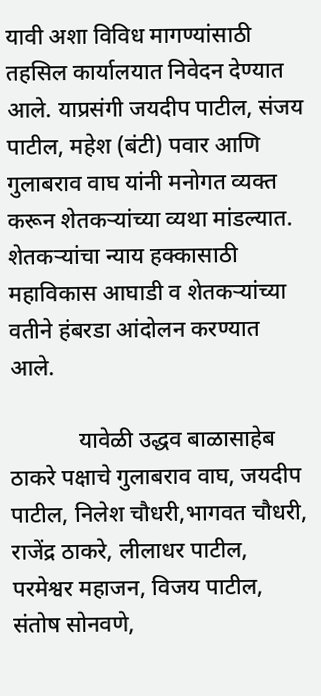यावी अशा विविध मागण्यांसाठी तहसिल कार्यालयात निवेदन देण्यात आले. याप्रसंगी जयदीप पाटील, संजय पाटील, महेश (बंटी) पवार आणि गुलाबराव वाघ यांनी मनोगत व्यक्त करून शेतकऱ्यांच्या व्यथा मांडल्यात. शेतकऱ्यांचा न्याय हक्कासाठी महाविकास आघाडी व शेतकऱ्यांच्या वतीने हंबरडा आंदोलन करण्यात आले.

            यावेळी उद्धव बाळासाहेब ठाकरे पक्षाचे गुलाबराव वाघ, जयदीप पाटील, निलेश चौधरी,भागवत चौधरी, राजेंद्र ठाकरे, लीलाधर पाटील, परमेश्वर महाजन, विजय पाटील, संतोष सोनवणे,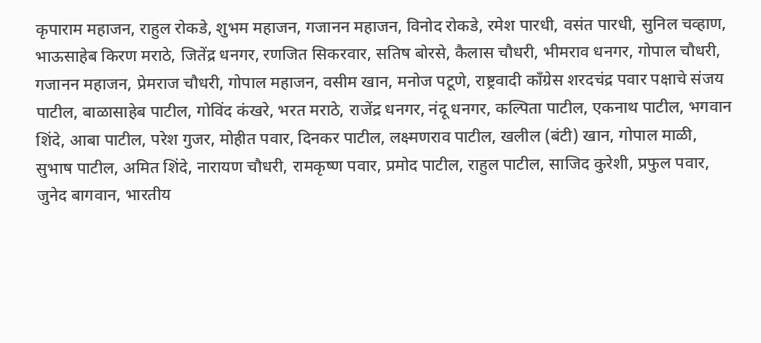कृपाराम महाजन, राहुल रोकडे, शुभम महाजन, गजानन महाजन, विनोद रोकडे, रमेश पारधी, वसंत पारधी, सुनिल चव्हाण, भाऊसाहेब किरण मराठे, जितेंद्र धनगर, रणजित सिकरवार, सतिष बोरसे, कैलास चौधरी, भीमराव धनगर, गोपाल चौधरी, गजानन महाजन, प्रेमराज चौधरी, गोपाल महाजन, वसीम खान, मनोज पटूणे, राष्ट्रवादी काँग्रेस शरदचंद्र पवार पक्षाचे संजय पाटील, बाळासाहेब पाटील, गोविंद कंखरे, भरत मराठे, राजेंद्र धनगर, नंदू धनगर, कल्पिता पाटील, एकनाथ पाटील, भगवान शिंदे, आबा पाटील, परेश गुजर, मोहीत पवार, दिनकर पाटील, लक्ष्मणराव पाटील, खलील (बंटी) खान, गोपाल माळी, सुभाष पाटील, अमित शिंदे, नारायण चौधरी, रामकृष्ण पवार, प्रमोद पाटील, राहुल पाटील, साजिद कुरेशी, प्रफुल पवार, जुनेद बागवान, भारतीय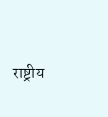राष्ट्रीय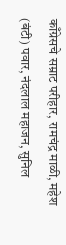काँग्रेसचे सम्राट परीहार, रामचंद्र माळी, महेश (बंटी) पवार, नंदलाल महाजन, सुनिल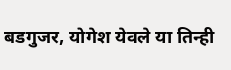बडगुजर, योगेश येवले या तिन्ही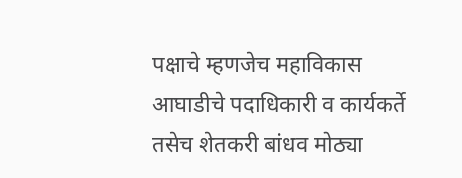पक्षाचे म्हणजेच महाविकास आघाडीचे पदाधिकारी व कार्यकर्ते तसेच शेतकरी बांधव मोठ्या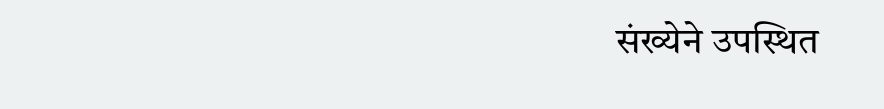संख्येने उपस्थित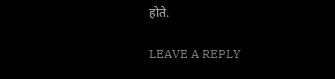होते.

LEAVE A REPLY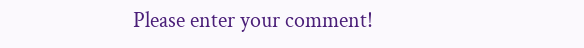Please enter your comment!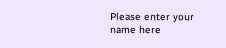Please enter your name here